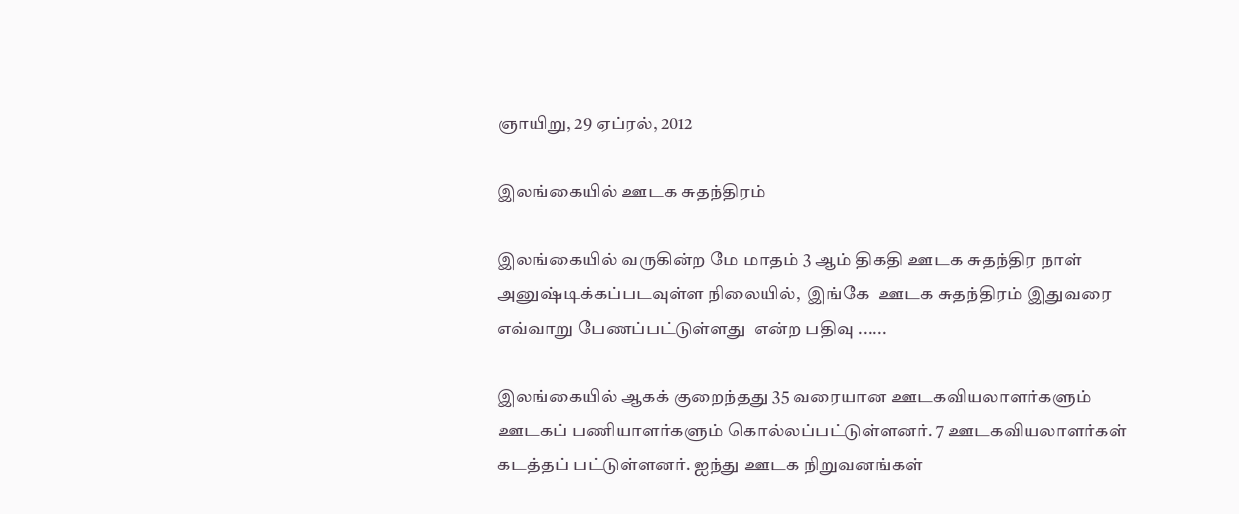ஞாயிறு, 29 ஏப்ரல், 2012

இலங்கையில் ஊடக சுதந்திரம்

இலங்கையில் வருகின்ற மே மாதம் 3 ஆம் திகதி ஊடக சுதந்திர நாள் அனுஷ்டிக்கப்படவுள்ள நிலையில்,  இங்கே  ஊடக சுதந்திரம் இதுவரை எவ்வாறு பேணப்பட்டுள்ளது  என்ற பதிவு ......

இலங்கையில் ஆகக் குறைந்தது 35 வரையான ஊடகவியலாளர்களும் ஊடகப் பணியாளர்களும் கொல்லப்பட்டுள்ளனர். 7 ஊடகவியலாளர்கள் கடத்தப் பட்டுள்ளனர். ஐந்து ஊடக நிறுவனங்கள்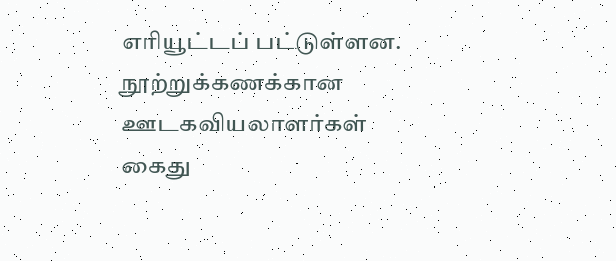எரியூட்டப் பட்டுள்ளன. நூற்றுக்கணக்கான ஊடகவியலாளர்கள் கைது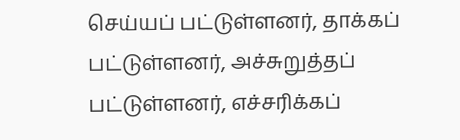செய்யப் பட்டுள்ளனர், தாக்கப் பட்டுள்ளனர், அச்சுறுத்தப் பட்டுள்ளனர், எச்சரிக்கப்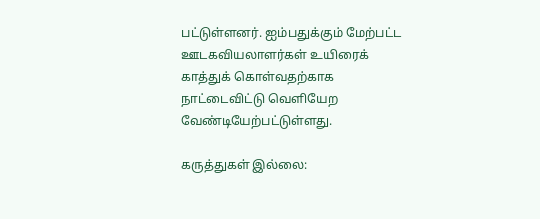பட்டுள்ளனர். ஐம்பதுக்கும் மேற்பட்ட ஊடகவியலாளர்கள் உயிரைக் காத்துக் கொள்வதற்காக நாட்டைவிட்டு வெளியேற வேண்டியேற்பட்டுள்ளது.

கருத்துகள் இல்லை: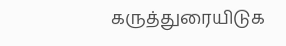கருத்துரையிடுக